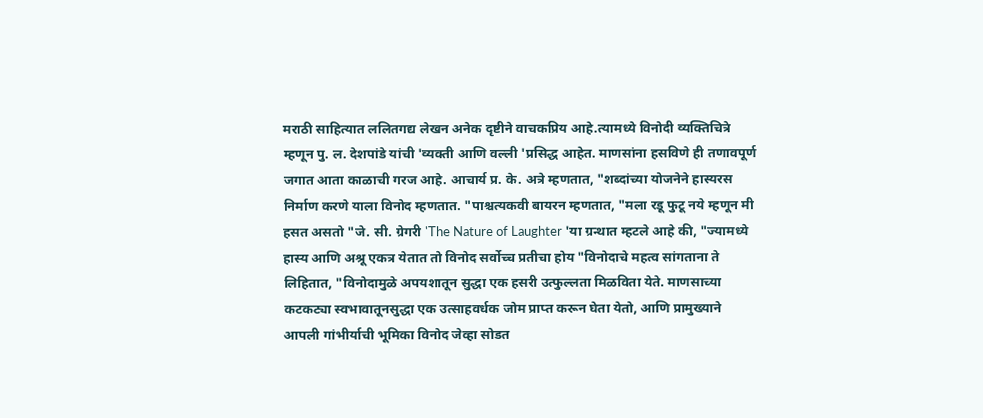मराठी साहित्यात ललितगद्य लेखन अनेक दृष्टीने वाचकप्रिय आहे.त्यामध्ये विनोदी व्यक्तिचित्रे म्हणून पु. ल. देशपांडे यांची 'व्यक्ती आणि वल्ली 'प्रसिद्ध आहेत. माणसांना हसविणे ही तणावपूर्ण जगात आता काळाची गरज आहे. आचार्य प्र. के. अत्रे म्हणतात, "शब्दांच्या योजनेने हास्यरस निर्माण करणे याला विनोद म्हणतात. "पाश्चत्यकवी बायरन म्हणतात, "मला रडू फुटू नये म्हणून मी हसत असतो "जे. सी. ग्रेगरी 'The Nature of Laughter 'या ग्रन्थात म्हटले आहे की, "ज्यामध्ये हास्य आणि अश्रू एकत्र येतात तो विनोद सर्वोच्च प्रतीचा होय "विनोदाचे महत्व सांगताना ते लिहितात, "विनोदामुळे अपयशातून सुद्धा एक हसरी उत्फुल्लता मिळविता येते. माणसाच्या कटकट्या स्वभावातूनसुद्धा एक उत्साहवर्धक जोम प्राप्त करून घेता येतो, आणि प्रामुख्याने आपली गांभीर्याची भूमिका विनोद जेव्हा सोडत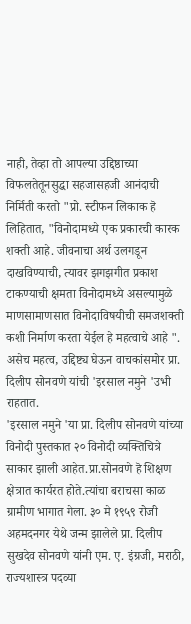नाही, तेव्हा तो आपल्या उद्दिष्ठाच्या विफलतेतूनसुद्धा सहजासहजी आनंदाची निर्मिती करतो "प्रो. स्टीफन लिकाक हॆ लिहितात, "विनोदामध्ये एक प्रकारची कारक शक्ती आहे. जीवनाचा अर्थ उलगडून दाखविण्याची, त्यावर झगझगीत प्रकाश टाकण्याची क्षमता विनोदामध्ये असल्यामुळे माणसामाणसात विनोदाविषयीची समजशक्ती कशी निर्माण करता येईल हे महत्वाचे आहे ".
असेच महत्व, उद्दिष्ट्य घेऊन वाचकांसमोर प्रा. दिलीप सोनवणे यांची 'इरसाल नमुने 'उभी राहतात.
'इरसाल नमुने 'या प्रा. दिलीप सोनवणे यांच्या विनोदी पुस्तकात २० विनोदी व्यक्तिचित्रे साकार झाली आहेत.प्रा.सोनवणे हॆ शिक्षण क्षेत्रात कार्यरत होते.त्यांचा बराचसा काळ ग्रामीण भागात गेला. ३० मे १९५९ रोजी अहमदनगर येथे जन्म झालेले प्रा. दिलीप सुखदेव सोनवणे यांनी एम. ए. इंग्रजी, मराठी, राज्यशास्त्र पदव्या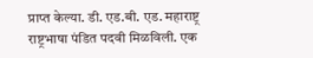प्राप्त केल्या. डी. एड.बी. एड. महाराष्ट्र राष्ट्रभाषा पंडित पदवी मिळविली. एक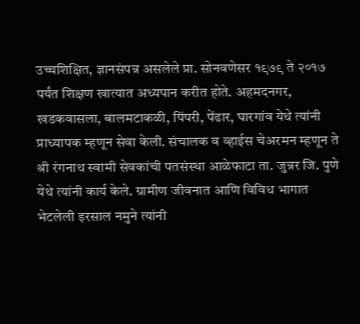उच्चशिक्षित, ज्ञानसंपन्न असलेले प्रा. सोनवणेसर १९७९ ते २०१७ पर्यंत शिक्षण खात्यात अध्यपान करीत होते. अहमदनगर, खडकवासला, बालमटाकळी, पिंपरी, पेंढार, घारगांव येथे त्यांनी प्राध्यापक म्हणून सेवा केली. संचालक व व्हाईस चेअरमन म्हणून ते श्री रंगनाथ स्वामी सेवकांची पतसंस्था आळेफाटा ता. जुन्नर जि. पुणे येथे त्यांनी कार्य केले. ग्रामीण जीवनात आणि विविध भागात भेटलेली इरसाल नमुने त्यांनी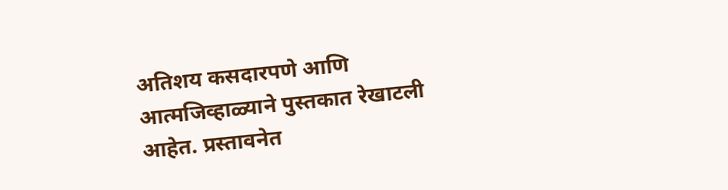अतिशय कसदारपणे आणि आत्मजिव्हाळ्याने पुस्तकात रेखाटली आहेत. प्रस्तावनेत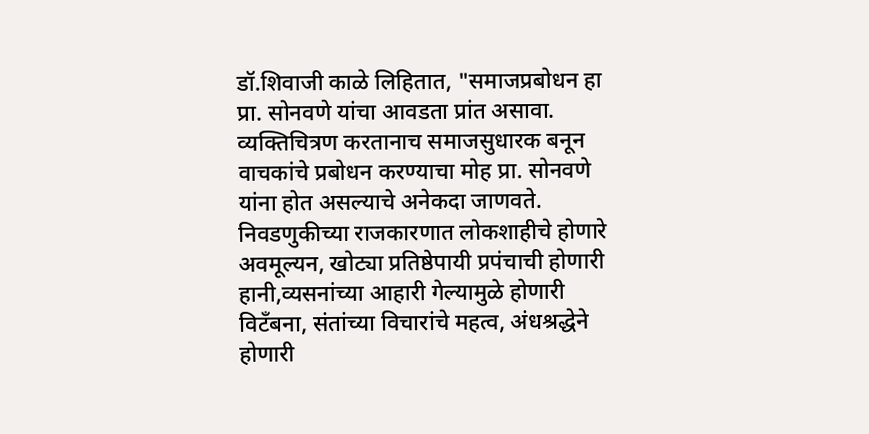डॉ.शिवाजी काळे लिहितात, "समाजप्रबोधन हा प्रा. सोनवणे यांचा आवडता प्रांत असावा. व्यक्तिचित्रण करतानाच समाजसुधारक बनून वाचकांचे प्रबोधन करण्याचा मोह प्रा. सोनवणे यांना होत असल्याचे अनेकदा जाणवते. निवडणुकीच्या राजकारणात लोकशाहीचे होणारे अवमूल्यन, खोट्या प्रतिष्ठेपायी प्रपंचाची होणारी हानी,व्यसनांच्या आहारी गेल्यामुळे होणारी विटँबना, संतांच्या विचारांचे महत्व, अंधश्रद्धेने होणारी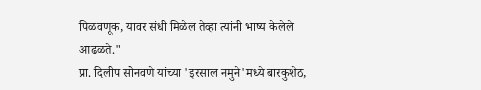पिळवणूक, यावर संधी मिळेल तेव्हा त्यांनी भाष्य केलेले आढळते."
प्रा. दिलीप सोनवणे यांच्या 'इरसाल नमुने'मध्ये बारकुशेठ,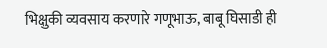भिक्षुकी व्यवसाय करणारे गणूभाऊ, बाबू घिसाडी ही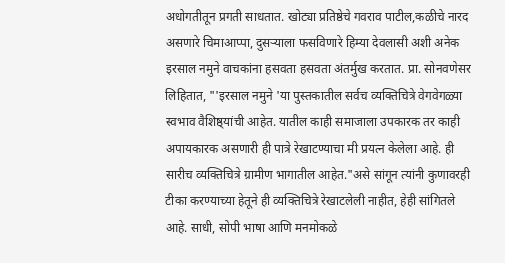अधोगतीतून प्रगती साधतात. खोट्या प्रतिष्ठेचे गवराव पाटील,कळीचे नारद असणारे चिमाआप्पा, दुसऱ्याला फसविणारे हिम्या देवलासी अशी अनेक इरसाल नमुने वाचकांना हसवता हसवता अंतर्मुख करतात. प्रा. सोनवणेसर लिहितात, "'इरसाल नमुने 'या पुस्तकातील सर्वच व्यक्तिचित्रे वेगवेगळ्या स्वभाव वैशिष्ठ्यांची आहेत. यातील काही समाजाला उपकारक तर काही अपायकारक असणारी ही पात्रे रेखाटण्याचा मी प्रयत्न केलेला आहे. ही सारीच व्यक्तिचित्रे ग्रामीण भागातील आहेत."असे सांगून त्यांनी कुणावरही टीका करण्याच्या हेतूने ही व्यक्तिचित्रे रेखाटलेली नाहीत, हेही सांगितले आहे. साधी, सोपी भाषा आणि मनमोकळे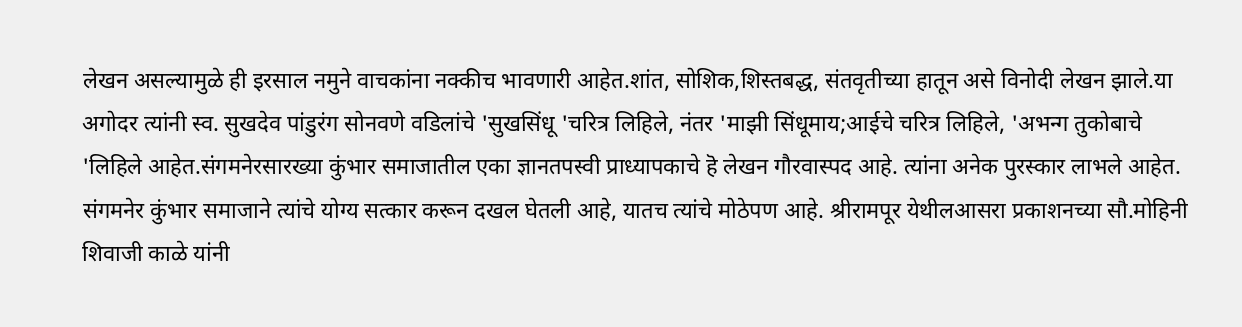लेखन असल्यामुळे ही इरसाल नमुने वाचकांना नक्कीच भावणारी आहेत.शांत, सोशिक,शिस्तबद्ध, संतवृतीच्या हातून असे विनोदी लेखन झाले.या अगोदर त्यांनी स्व. सुखदेव पांडुरंग सोनवणे वडिलांचे 'सुखसिंधू 'चरित्र लिहिले, नंतर 'माझी सिंधूमाय;आईचे चरित्र लिहिले, 'अभन्ग तुकोबाचे 'लिहिले आहेत.संगमनेरसारख्या कुंभार समाजातील एका ज्ञानतपस्वी प्राध्यापकाचे हॆ लेखन गौरवास्पद आहे. त्यांना अनेक पुरस्कार लाभले आहेत. संगमनेर कुंभार समाजाने त्यांचे योग्य सत्कार करून दखल घेतली आहे, यातच त्यांचे मोठेपण आहे. श्रीरामपूर येथीलआसरा प्रकाशनच्या सौ.मोहिनी शिवाजी काळे यांनी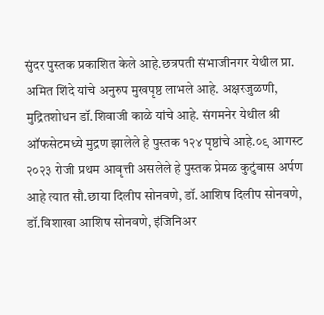सुंदर पुस्तक प्रकाशित केले आहे.छत्रपती संभाजीनगर येथील प्रा. अमित शिंदे यांचे अनुरुप मुखपृष्ठ लाभले आहे. अक्षरजुळणी, मुद्रितशोधन डॉ.शिवाजी काळे यांचे आहे. संगमनेर येथील श्री ऑफसेटमध्ये मुद्रण झालेले हे पुस्तक १२४ पृष्ठांचे आहे.०९ आगस्ट २०२३ रोजी प्रथम आवृत्ती असलेले हे पुस्तक प्रेमळ कुटुंबास अर्पण आहे त्यात सौ.छाया दिलीप सोनवणे, डॉ.आशिष दिलीप सोनवणे, डॉ.विशाखा आशिष सोनवणे, इंजिनिअर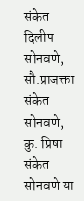संकेत दिलीप सोनवणे, सौ.प्राजक्ता संकेत सोनवणे, कु. प्रिषा संकेत सोनवणे या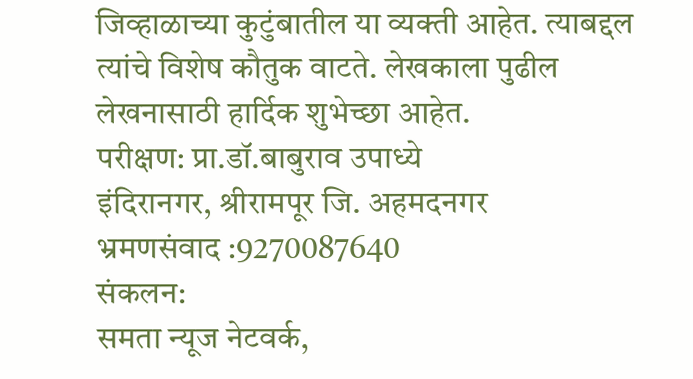जिव्हाळाच्या कुटुंबातील या व्यक्ती आहेत. त्याबद्दल त्यांचे विशेष कौतुक वाटते. लेखकाला पुढील लेखनासाठी हार्दिक शुभेच्छा आहेत.
परीक्षण: प्रा.डॉ.बाबुराव उपाध्ये
इंदिरानगर, श्रीरामपूर जि. अहमदनगर
भ्रमणसंवाद :9270087640
संकलन:
समता न्यूज नेटवर्क,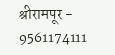श्रीरामपूर - 9561174111